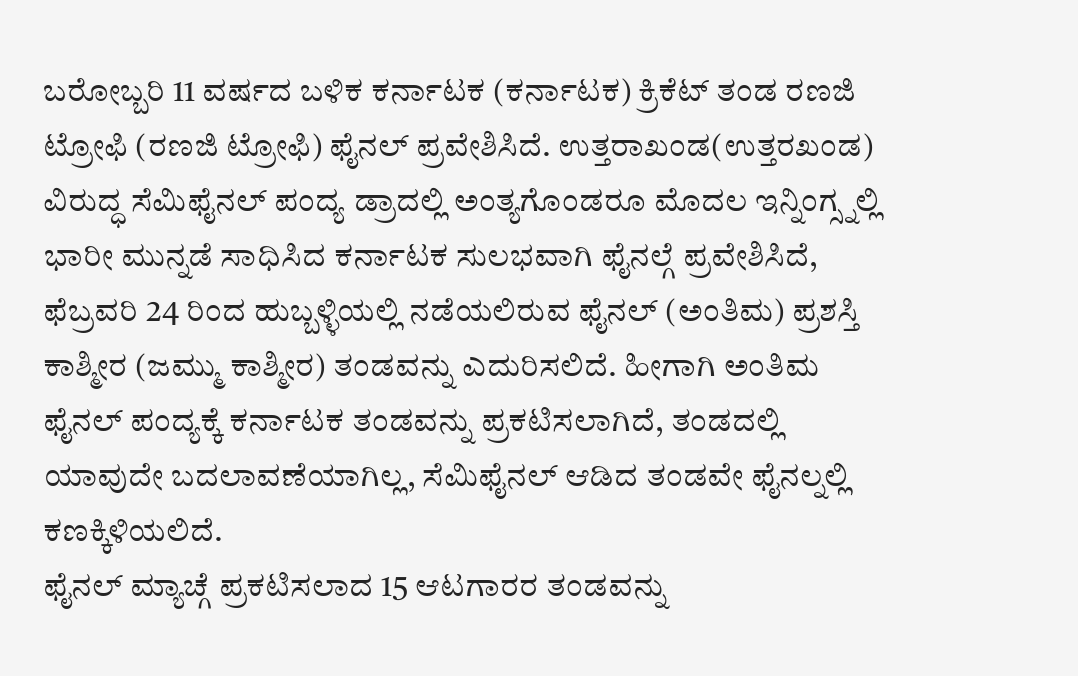ಬರೋಬ್ಬರಿ 11 ವರ್ಷದ ಬಳಿಕ ಕರ್ನಾಟಕ (ಕರ್ನಾಟಕ) ಕ್ರಿಕೆಟ್ ತಂಡ ರಣಜಿ ಟ್ರೋಫಿ (ರಣಜಿ ಟ್ರೋಫಿ) ಫೈನಲ್ ಪ್ರವೇಶಿಸಿದೆ. ಉತ್ತರಾಖಂಡ(ಉತ್ತರಖಂಡ) ವಿರುದ್ಧ ಸೆಮಿಫೈನಲ್ ಪಂದ್ಯ ಡ್ರಾದಲ್ಲಿ ಅಂತ್ಯಗೊಂಡರೂ ಮೊದಲ ಇನ್ನಿಂಗ್ಸ್ನಲ್ಲಿ ಭಾರೀ ಮುನ್ನಡೆ ಸಾಧಿಸಿದ ಕರ್ನಾಟಕ ಸುಲಭವಾಗಿ ಫೈನಲ್ಗೆ ಪ್ರವೇಶಿಸಿದೆ, ಫೆಬ್ರವರಿ 24 ರಿಂದ ಹುಬ್ಬಳ್ಳಿಯಲ್ಲಿ ನಡೆಯಲಿರುವ ಫೈನಲ್ (ಅಂತಿಮ) ಪ್ರಶಸ್ತಿ ಕಾಶ್ಮೀರ (ಜಮ್ಮು ಕಾಶ್ಮೀರ) ತಂಡವನ್ನು ಎದುರಿಸಲಿದೆ. ಹೀಗಾಗಿ ಅಂತಿಮ ಫೈನಲ್ ಪಂದ್ಯಕ್ಕೆ ಕರ್ನಾಟಕ ತಂಡವನ್ನು ಪ್ರಕಟಿಸಲಾಗಿದೆ, ತಂಡದಲ್ಲಿ ಯಾವುದೇ ಬದಲಾವಣೆಯಾಗಿಲ್ಲ, ಸೆಮಿಫೈನಲ್ ಆಡಿದ ತಂಡವೇ ಫೈನಲ್ನಲ್ಲಿ ಕಣಕ್ಕಿಳಿಯಲಿದೆ.
ಫೈನಲ್ ಮ್ಯಾಚ್ಗೆ ಪ್ರಕಟಿಸಲಾದ 15 ಆಟಗಾರರ ತಂಡವನ್ನು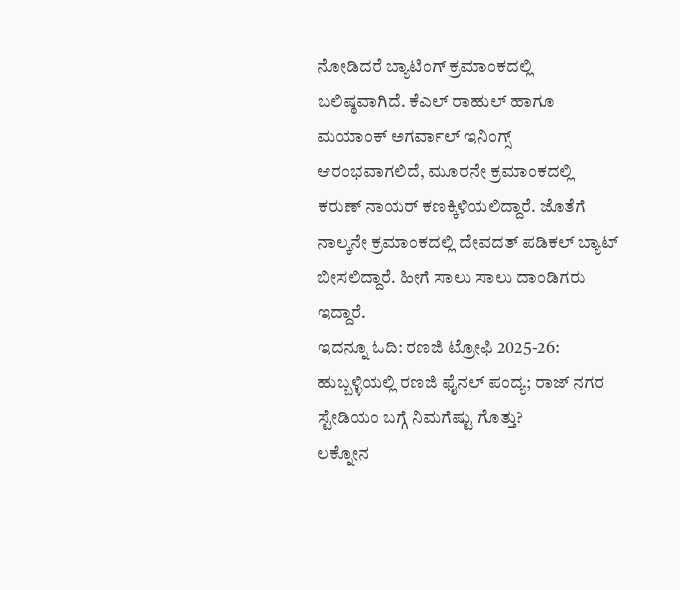ನೋಡಿದರೆ ಬ್ಯಾಟಿಂಗ್ ಕ್ರಮಾಂಕದಲ್ಲಿ ಬಲಿಷ್ಠವಾಗಿದೆ. ಕೆಎಲ್ ರಾಹುಲ್ ಹಾಗೂ ಮಯಾಂಕ್ ಅಗರ್ವಾಲ್ ಇನಿಂಗ್ಸ್ ಆರಂಭವಾಗಲಿದೆ, ಮೂರನೇ ಕ್ರಮಾಂಕದಲ್ಲಿ ಕರುಣ್ ನಾಯರ್ ಕಣಕ್ಕಿಳಿಯಲಿದ್ದಾರೆ. ಜೊತೆಗೆ ನಾಲ್ಕನೇ ಕ್ರಮಾಂಕದಲ್ಲಿ ದೇವದತ್ ಪಡಿಕಲ್ ಬ್ಯಾಟ್ ಬೀಸಲಿದ್ದಾರೆ. ಹೀಗೆ ಸಾಲು ಸಾಲು ದಾಂಡಿಗರು ಇದ್ದಾರೆ.
ಇದನ್ನೂ ಓದಿ: ರಣಜಿ ಟ್ರೋಫಿ 2025-26: ಹುಬ್ಬಳ್ಳಿಯಲ್ಲಿ ರಣಜಿ ಫೈನಲ್ ಪಂದ್ಯ; ರಾಜ್ ನಗರ ಸ್ಟೇಡಿಯಂ ಬಗ್ಗೆ ನಿಮಗೆಷ್ಟು ಗೊತ್ತು?
ಲಕ್ನೋನ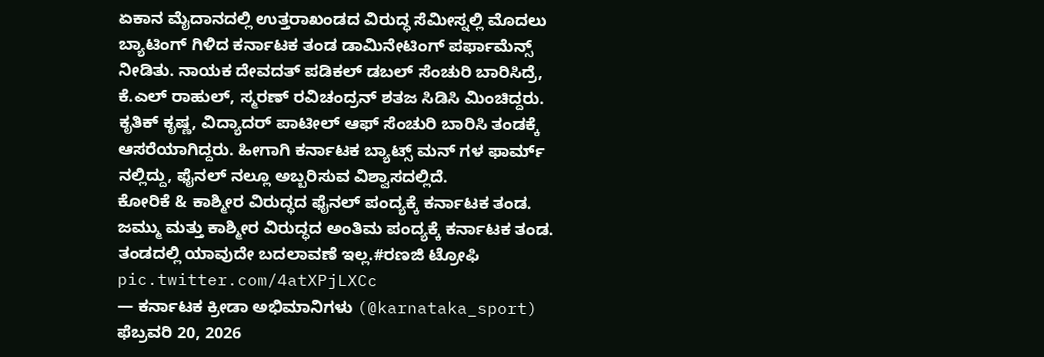ಏಕಾನ ಮೈದಾನದಲ್ಲಿ ಉತ್ತರಾಖಂಡದ ವಿರುದ್ಧ ಸೆಮೀಸ್ನಲ್ಲಿ ಮೊದಲು ಬ್ಯಾಟಿಂಗ್ ಗಿಳಿದ ಕರ್ನಾಟಕ ತಂಡ ಡಾಮಿನೇಟಿಂಗ್ ಪರ್ಫಾಮೆನ್ಸ್ ನೀಡಿತು. ನಾಯಕ ದೇವದತ್ ಪಡಿಕಲ್ ಡಬಲ್ ಸೆಂಚುರಿ ಬಾರಿಸಿದ್ರೆ, ಕೆ.ಎಲ್ ರಾಹುಲ್, ಸ್ಮರಣ್ ರವಿಚಂದ್ರನ್ ಶತಜ ಸಿಡಿಸಿ ಮಿಂಚಿದ್ದರು. ಕೃತಿಕ್ ಕೃಷ್ಣ, ವಿದ್ಯಾದರ್ ಪಾಟೀಲ್ ಆಫ್ ಸೆಂಚುರಿ ಬಾರಿಸಿ ತಂಡಕ್ಕೆ ಆಸರೆಯಾಗಿದ್ದರು. ಹೀಗಾಗಿ ಕರ್ನಾಟಕ ಬ್ಯಾಟ್ಸ್ ಮನ್ ಗಳ ಫಾರ್ಮ್ ನಲ್ಲಿದ್ದು, ಫೈನಲ್ ನಲ್ಲೂ ಅಬ್ಬರಿಸುವ ವಿಶ್ವಾಸದಲ್ಲಿದೆ.
ಕೋರಿಕೆ & ಕಾಶ್ಮೀರ ವಿರುದ್ಧದ ಫೈನಲ್ ಪಂದ್ಯಕ್ಕೆ ಕರ್ನಾಟಕ ತಂಡ. ಜಮ್ಮು ಮತ್ತು ಕಾಶ್ಮೀರ ವಿರುದ್ಧದ ಅಂತಿಮ ಪಂದ್ಯಕ್ಕೆ ಕರ್ನಾಟಕ ತಂಡ.
ತಂಡದಲ್ಲಿ ಯಾವುದೇ ಬದಲಾವಣೆ ಇಲ್ಲ.#ರಣಜಿ ಟ್ರೋಫಿ pic.twitter.com/4atXPjLXCc
— ಕರ್ನಾಟಕ ಕ್ರೀಡಾ ಅಭಿಮಾನಿಗಳು (@karnataka_sport) ಫೆಬ್ರವರಿ 20, 2026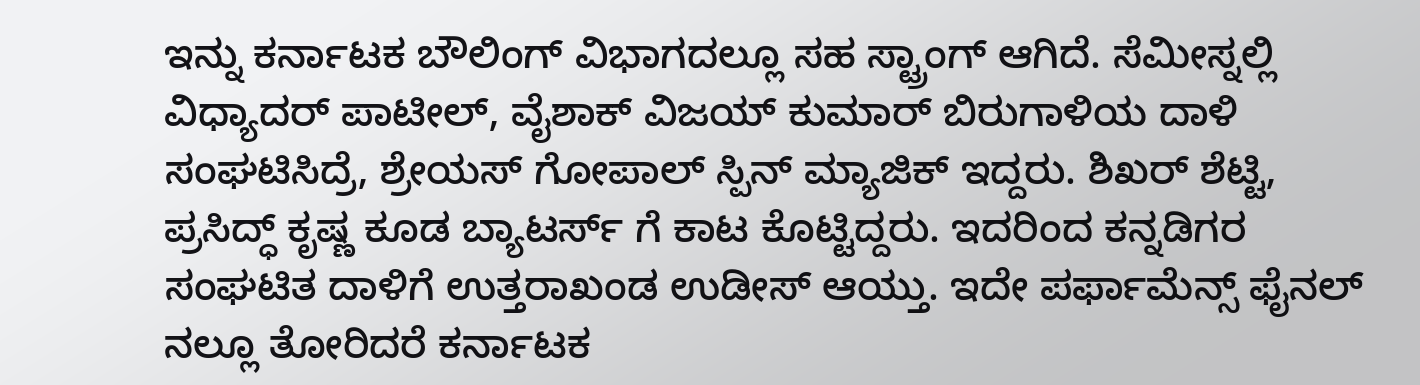ಇನ್ನು ಕರ್ನಾಟಕ ಬೌಲಿಂಗ್ ವಿಭಾಗದಲ್ಲೂ ಸಹ ಸ್ಟ್ರಾಂಗ್ ಆಗಿದೆ. ಸೆಮೀಸ್ನಲ್ಲಿ ವಿಧ್ಯಾದರ್ ಪಾಟೀಲ್, ವೈಶಾಕ್ ವಿಜಯ್ ಕುಮಾರ್ ಬಿರುಗಾಳಿಯ ದಾಳಿ ಸಂಘಟಿಸಿದ್ರೆ, ಶ್ರೇಯಸ್ ಗೋಪಾಲ್ ಸ್ಪಿನ್ ಮ್ಯಾಜಿಕ್ ಇದ್ದರು. ಶಿಖರ್ ಶೆಟ್ಟಿ, ಪ್ರಸಿದ್ಧ್ ಕೃಷ್ಣ ಕೂಡ ಬ್ಯಾಟರ್ಸ್ ಗೆ ಕಾಟ ಕೊಟ್ಟಿದ್ದರು. ಇದರಿಂದ ಕನ್ನಡಿಗರ ಸಂಘಟಿತ ದಾಳಿಗೆ ಉತ್ತರಾಖಂಡ ಉಡೀಸ್ ಆಯ್ತು. ಇದೇ ಪರ್ಫಾಮೆನ್ಸ್ ಫೈನಲ್ ನಲ್ಲೂ ತೋರಿದರೆ ಕರ್ನಾಟಕ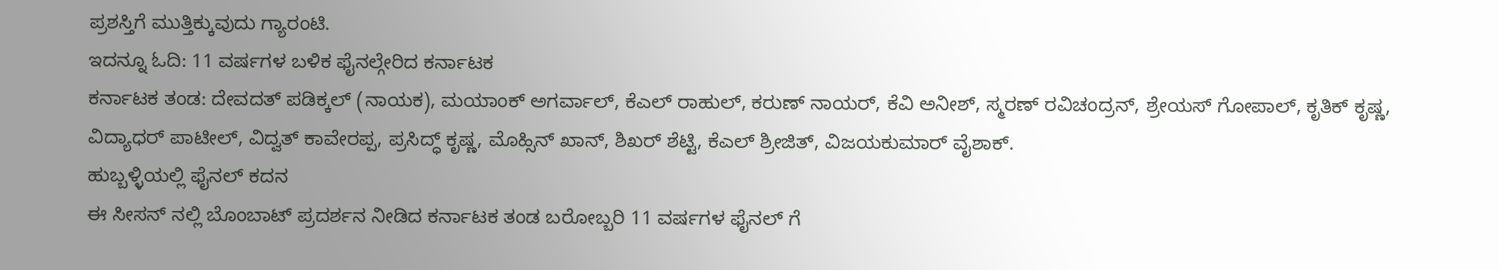ಪ್ರಶಸ್ತಿಗೆ ಮುತ್ತಿಕ್ಕುವುದು ಗ್ಯಾರಂಟಿ.
ಇದನ್ನೂ ಓದಿ: 11 ವರ್ಷಗಳ ಬಳಿಕ ಫೈನಲ್ಗೇರಿದ ಕರ್ನಾಟಕ
ಕರ್ನಾಟಕ ತಂಡ: ದೇವದತ್ ಪಡಿಕ್ಕಲ್ (ನಾಯಕ), ಮಯಾಂಕ್ ಅಗರ್ವಾಲ್, ಕೆಎಲ್ ರಾಹುಲ್, ಕರುಣ್ ನಾಯರ್, ಕೆವಿ ಅನೀಶ್, ಸ್ಮರಣ್ ರವಿಚಂದ್ರನ್, ಶ್ರೇಯಸ್ ಗೋಪಾಲ್, ಕೃತಿಕ್ ಕೃಷ್ಣ, ವಿದ್ಯಾಧರ್ ಪಾಟೀಲ್, ವಿದ್ವತ್ ಕಾವೇರಪ್ಪ, ಪ್ರಸಿದ್ಧ್ ಕೃಷ್ಣ, ಮೊಹ್ಸಿನ್ ಖಾನ್, ಶಿಖರ್ ಶೆಟ್ಟಿ, ಕೆಎಲ್ ಶ್ರೀಜಿತ್, ವಿಜಯಕುಮಾರ್ ವೈಶಾಕ್.
ಹುಬ್ಬಳ್ಳಿಯಲ್ಲಿ ಫೈನಲ್ ಕದನ
ಈ ಸೀಸನ್ ನಲ್ಲಿ ಬೊಂಬಾಟ್ ಪ್ರದರ್ಶನ ನೀಡಿದ ಕರ್ನಾಟಕ ತಂಡ ಬರೋಬ್ಬರಿ 11 ವರ್ಷಗಳ ಫೈನಲ್ ಗೆ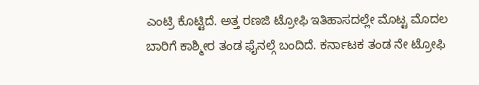ಎಂಟ್ರಿ ಕೊಟ್ಟಿದೆ. ಅತ್ತ ರಣಜಿ ಟ್ರೋಫಿ ಇತಿಹಾಸದಲ್ಲೇ ಮೊಟ್ಟ ಮೊದಲ ಬಾರಿಗೆ ಕಾಶ್ಮೀರ ತಂಡ ಫೈನಲ್ಗೆ ಬಂದಿದೆ. ಕರ್ನಾಟಕ ತಂಡ ನೇ ಟ್ರೋಫಿ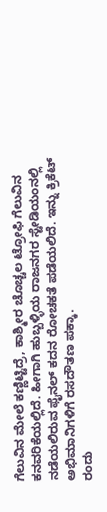ಗೆಲುವಿನ ಮೇಲೆ ಕಣ್ಣಿಟ್ಟಿದ್ರೆ, ಕಾಶ್ಮೀರ ಚೊಚ್ಚಲ ಟ್ರೋಫಿ ಗೆಲುವಿನ ಕನವರಿಕೆಯಲ್ಲಿದೆ. ಹೀಗಾಗಿ ಹುಬ್ಬಳ್ಳಿಯ ರಾಜನಗರ ಸ್ಟೇಡಿಯಂನಲ್ಲಿ ನಡೆಯಲಿರುವ ಫೈನಲ್ ಕದನ ರೋಚಕತೆ ಪಡೆಯಲಿದೆ. ಇನ್ನು ಕ್ರಿಕೆಟ್ ಅಭಿಮಾನಿಗಳಿಗೆ ರಸದೌತಣ ಪಕ್ಕಾ.
ರಂದು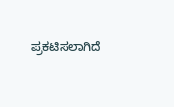ಪ್ರಕಟಿಸಲಾಗಿದೆ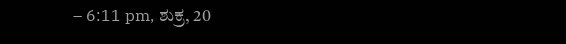– 6:11 pm, ಶುಕ್ರ, 20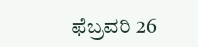ಫೆಬ್ರವರಿ 26